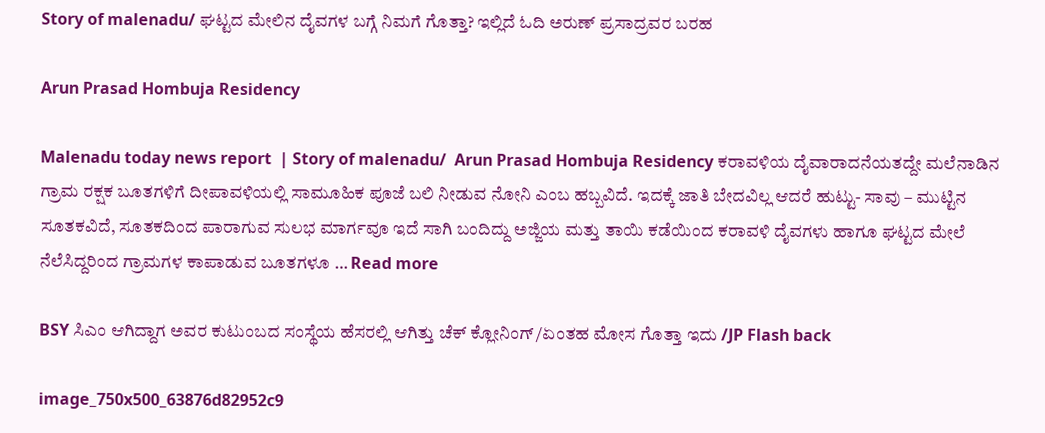Story of malenadu/ ಘಟ್ಟದ ಮೇಲಿನ ದೈವಗಳ ಬಗ್ಗೆ ನಿಮಗೆ ಗೊತ್ತಾ? ಇಲ್ಲಿದೆ ಓದಿ ಅರುಣ್ ಪ್ರಸಾದ್ರವರ ಬರಹ

Arun Prasad Hombuja Residency

Malenadu today news report  | Story of malenadu/  Arun Prasad Hombuja Residency ಕರಾವಳಿಯ ದೈವಾರಾದನೆಯತದ್ದೇ ಮಲೆನಾಡಿನ ಗ್ರಾಮ ರಕ್ಷಕ ಬೂತಗಳಿಗೆ ದೀಪಾವಳಿಯಲ್ಲಿ ಸಾಮೂಹಿಕ ಪೂಜೆ ಬಲಿ ನೀಡುವ ನೋನಿ ಎಂಬ ಹಬ್ಬವಿದೆ. ಇದಕ್ಕೆ ಜಾತಿ ಬೇದವಿಲ್ಲ ಆದರೆ ಹುಟ್ಟು- ಸಾವು – ಮುಟ್ಟಿನ ಸೂತಕವಿದೆ, ಸೂತಕದಿಂದ ಪಾರಾಗುವ ಸುಲಭ ಮಾರ್ಗವೂ ಇದೆ ಸಾಗಿ ಬಂದಿದ್ದು ಅಜ್ಜಿಯ ಮತ್ತು ತಾಯಿ ಕಡೆಯಿಂದ ಕರಾವಳಿ ದೈವಗಳು ಹಾಗೂ ಘಟ್ಟದ ಮೇಲೆ ನೆಲೆಸಿದ್ದರಿಂದ ಗ್ರಾಮಗಳ ಕಾಪಾಡುವ ಬೂತಗಳೂ … Read more

BSY ಸಿಎಂ ಆಗಿದ್ದಾಗ ಅವರ ಕುಟುಂಬದ ಸಂಸ್ಥೆಯ ಹೆಸರಲ್ಲಿ ಆಗಿತ್ತು ಚೆಕ್ ಕ್ಲೋನಿಂಗ್ /ಏಂತಹ ಮೋಸ ಗೊತ್ತಾ ಇದು /JP Flash back

image_750x500_63876d82952c9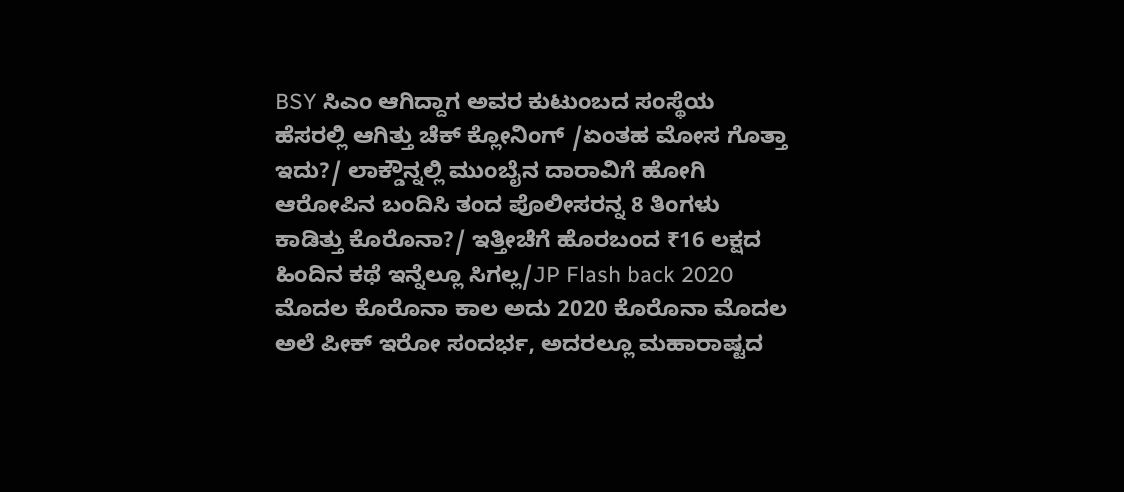BSY ಸಿಎಂ ಆಗಿದ್ದಾಗ ಅವರ ಕುಟುಂಬದ ಸಂಸ್ಥೆಯ ಹೆಸರಲ್ಲಿ ಆಗಿತ್ತು ಚೆಕ್ ಕ್ಲೋನಿಂಗ್ /ಏಂತಹ ಮೋಸ ಗೊತ್ತಾ ಇದು?/ ಲಾಕ್ಡೌನ್ನಲ್ಲಿ ಮುಂಬೈನ ದಾರಾವಿಗೆ ಹೋಗಿ ಆರೋಪಿನ ಬಂದಿಸಿ ತಂದ ಪೊಲೀಸರನ್ನ 8 ತಿಂಗಳು ಕಾಡಿತ್ತು ಕೊರೊನಾ?/ ಇತ್ತೀಚೆಗೆ ಹೊರಬಂದ ₹16 ಲಕ್ಷದ ಹಿಂದಿನ ಕಥೆ ಇನ್ನೆಲ್ಲೂ ಸಿಗಲ್ಲ/JP Flash back 2020 ಮೊದಲ ಕೊರೊನಾ ಕಾಲ ಅದು 2020 ಕೊರೊನಾ ಮೊದಲ ಅಲೆ ಪೀಕ್ ಇರೋ ಸಂದರ್ಭ, ಅದರಲ್ಲೂ ಮಹಾರಾಷ್ಟದ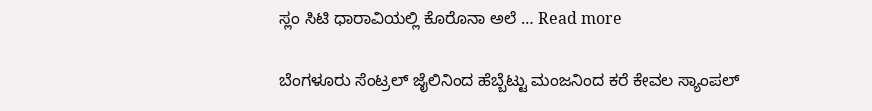ಸ್ಲಂ ಸಿಟಿ ಧಾರಾವಿಯಲ್ಲಿ ಕೊರೊನಾ ಅಲೆ … Read more

ಬೆಂಗಳೂರು ಸೆಂಟ್ರಲ್ ಜೈಲಿನಿಂದ ಹೆಬ್ಬೆಟ್ಟು ಮಂಜನಿಂದ ಕರೆ ಕೇವಲ ಸ್ಯಾಂಪಲ್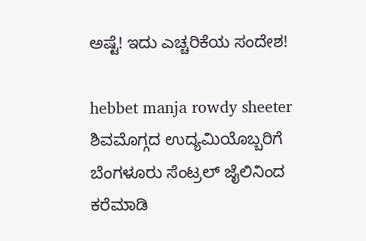ಅಷ್ಟೆ! ಇದು ಎಚ್ಚರಿಕೆಯ ಸಂದೇಶ!

hebbet manja rowdy sheeter ಶಿವಮೊಗ್ಗದ ಉದ್ಯಮಿಯೊಬ್ಬರಿಗೆ ಬೆಂಗಳೂರು ಸೆಂಟ್ರಲ್ ಜೈಲಿನಿಂದ ಕರೆಮಾಡಿ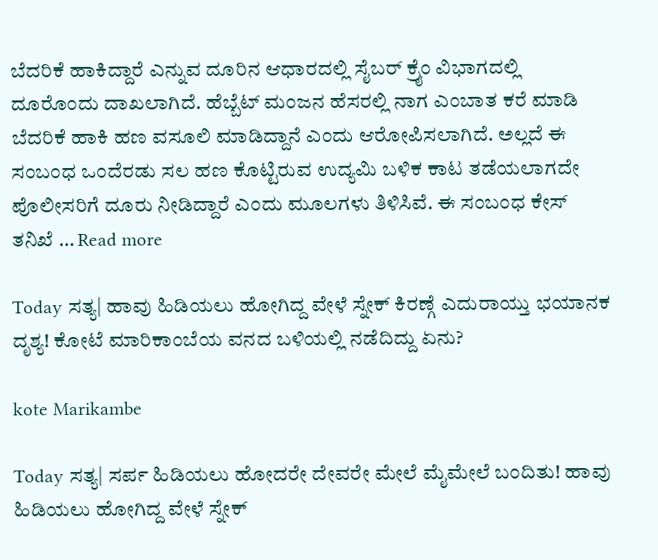ಬೆದರಿಕೆ ಹಾಕಿದ್ದಾರೆ ಎನ್ನುವ ದೂರಿನ ಆಧಾರದಲ್ಲಿ ಸೈಬರ್ ಕ್ರೈಂ ವಿಭಾಗದಲ್ಲಿ ದೂರೊಂದು ದಾಖಲಾಗಿದೆ. ಹೆಬ್ಬೆಟ್ ಮಂಜನ ಹೆಸರಲ್ಲಿ ನಾಗ ಎಂಬಾತ ಕರೆ ಮಾಡಿ ಬೆದರಿಕೆ ಹಾಕಿ ಹಣ ವಸೂಲಿ ಮಾಡಿದ್ದಾನೆ ಎಂದು ಆರೋಪಿಸಲಾಗಿದೆ. ಅಲ್ಲದೆ ಈ ಸಂಬಂಧ ಒಂದೆರಡು ಸಲ ಹಣ ಕೊಟ್ಟಿರುವ ಉದ್ಯಮಿ ಬಳಿಕ ಕಾಟ ತಡೆಯಲಾಗದೇ ಪೊಲೀಸರಿಗೆ ದೂರು ನೀಡಿದ್ದಾರೆ ಎಂದು ಮೂಲಗಳು ತಿಳಿಸಿವೆ. ಈ ಸಂಬಂಧ ಕೇಸ್ ತನಿಖೆ … Read more

Today ಸತ್ಯ| ಹಾವು ಹಿಡಿಯಲು ಹೋಗಿದ್ದ ವೇಳೆ ಸ್ನೇಕ್ ಕಿರಣ್ಗೆ ಎದುರಾಯ್ತು ಭಯಾನಕ ದೃಶ್ಯ! ಕೋಟೆ ಮಾರಿಕಾಂಬೆಯ ವನದ ಬಳಿಯಲ್ಲಿ ನಡೆದಿದ್ದು ಏನು?

kote Marikambe

Today ಸತ್ಯ| ಸರ್ಪ ಹಿಡಿಯಲು ಹೋದರೇ ದೇವರೇ ಮೇಲೆ ಮೈಮೇಲೆ ಬಂದಿತು! ಹಾವು ಹಿಡಿಯಲು ಹೋಗಿದ್ದ ವೇಳೆ ಸ್ನೇಕ್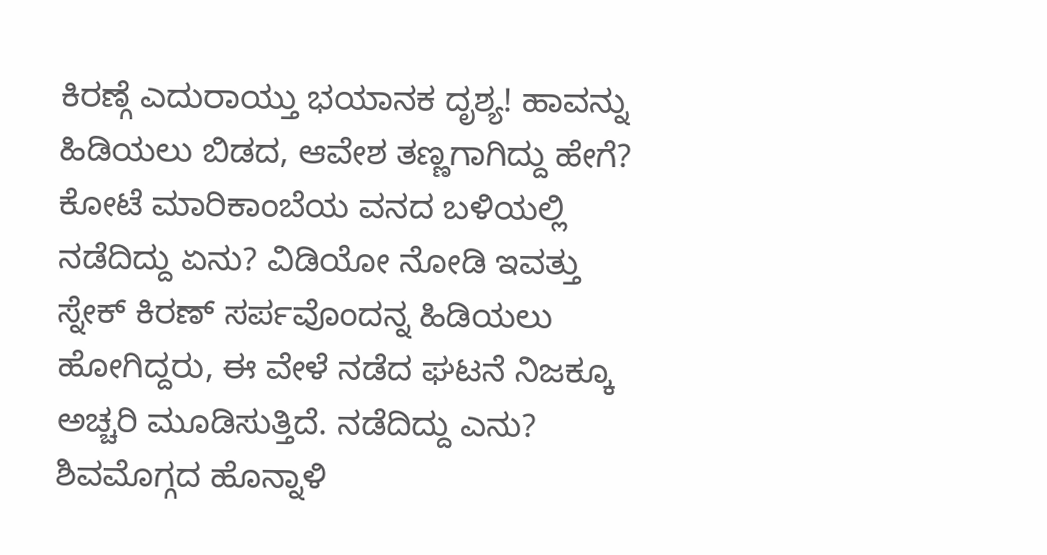ಕಿರಣ್ಗೆ ಎದುರಾಯ್ತು ಭಯಾನಕ ದೃಶ್ಯ! ಹಾವನ್ನು ಹಿಡಿಯಲು ಬಿಡದ, ಆವೇಶ ತಣ್ಣಗಾಗಿದ್ದು ಹೇಗೆ? ಕೋಟೆ ಮಾರಿಕಾಂಬೆಯ ವನದ ಬಳಿಯಲ್ಲಿ ನಡೆದಿದ್ದು ಏನು? ವಿಡಿಯೋ ನೋಡಿ ಇವತ್ತು ಸ್ನೇಕ್ ಕಿರಣ್ ಸರ್ಪವೊಂದನ್ನ ಹಿಡಿಯಲು ಹೋಗಿದ್ದರು, ಈ ವೇಳೆ ನಡೆದ ಘಟನೆ ನಿಜಕ್ಕೂ ಅಚ್ಚರಿ ಮೂಡಿಸುತ್ತಿದೆ. ನಡೆದಿದ್ದು ಎನು? ಶಿವಮೊಗ್ಗದ ಹೊನ್ನಾಳಿ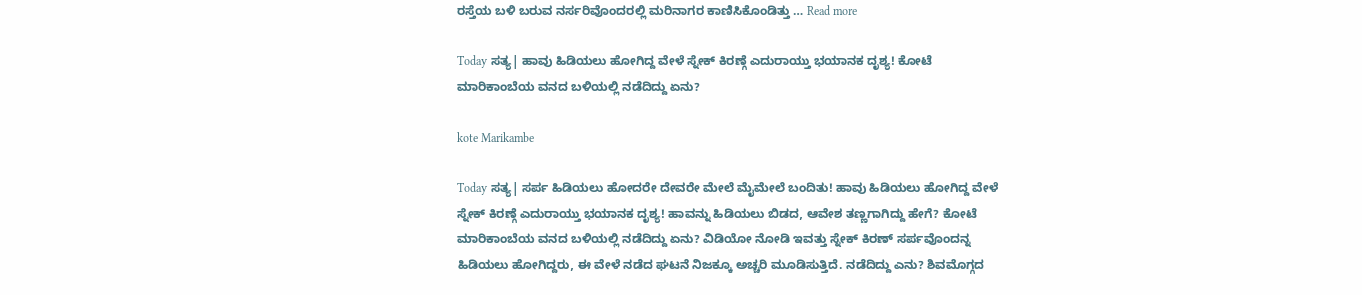ರಸ್ತೆಯ ಬಳಿ ಬರುವ ನರ್ಸರಿವೊಂದರಲ್ಲಿ ಮರಿನಾಗರ ಕಾಣಿಸಿಕೊಂಡಿತ್ತು … Read more

Today ಸತ್ಯ| ಹಾವು ಹಿಡಿಯಲು ಹೋಗಿದ್ದ ವೇಳೆ ಸ್ನೇಕ್ ಕಿರಣ್ಗೆ ಎದುರಾಯ್ತು ಭಯಾನಕ ದೃಶ್ಯ! ಕೋಟೆ ಮಾರಿಕಾಂಬೆಯ ವನದ ಬಳಿಯಲ್ಲಿ ನಡೆದಿದ್ದು ಏನು?

kote Marikambe

Today ಸತ್ಯ| ಸರ್ಪ ಹಿಡಿಯಲು ಹೋದರೇ ದೇವರೇ ಮೇಲೆ ಮೈಮೇಲೆ ಬಂದಿತು! ಹಾವು ಹಿಡಿಯಲು ಹೋಗಿದ್ದ ವೇಳೆ ಸ್ನೇಕ್ ಕಿರಣ್ಗೆ ಎದುರಾಯ್ತು ಭಯಾನಕ ದೃಶ್ಯ! ಹಾವನ್ನು ಹಿಡಿಯಲು ಬಿಡದ, ಆವೇಶ ತಣ್ಣಗಾಗಿದ್ದು ಹೇಗೆ? ಕೋಟೆ ಮಾರಿಕಾಂಬೆಯ ವನದ ಬಳಿಯಲ್ಲಿ ನಡೆದಿದ್ದು ಏನು? ವಿಡಿಯೋ ನೋಡಿ ಇವತ್ತು ಸ್ನೇಕ್ ಕಿರಣ್ ಸರ್ಪವೊಂದನ್ನ ಹಿಡಿಯಲು ಹೋಗಿದ್ದರು, ಈ ವೇಳೆ ನಡೆದ ಘಟನೆ ನಿಜಕ್ಕೂ ಅಚ್ಚರಿ ಮೂಡಿಸುತ್ತಿದೆ. ನಡೆದಿದ್ದು ಎನು? ಶಿವಮೊಗ್ಗದ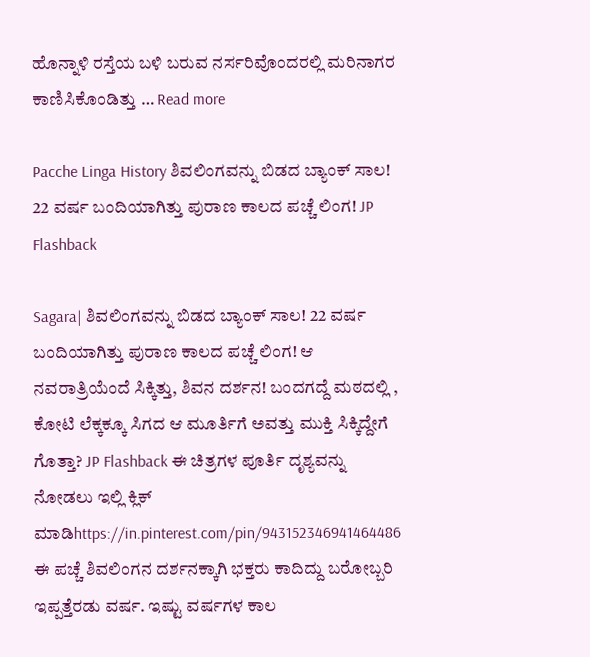ಹೊನ್ನಾಳಿ ರಸ್ತೆಯ ಬಳಿ ಬರುವ ನರ್ಸರಿವೊಂದರಲ್ಲಿ ಮರಿನಾಗರ ಕಾಣಿಸಿಕೊಂಡಿತ್ತು … Read more

Pacche Linga History ಶಿವಲಿಂಗವನ್ನು ಬಿಡದ ಬ್ಯಾಂಕ್ ಸಾಲ! 22 ವರ್ಷ ಬಂದಿಯಾಗಿತ್ತು ಪುರಾಣ ಕಾಲದ ಪಚ್ಚೆ ಲಿಂಗ! JP Flashback

Sagara| ಶಿವಲಿಂಗವನ್ನು ಬಿಡದ ಬ್ಯಾಂಕ್ ಸಾಲ! 22 ವರ್ಷ ಬಂದಿಯಾಗಿತ್ತು ಪುರಾಣ ಕಾಲದ ಪಚ್ಚೆ ಲಿಂಗ! ಆ ನವರಾತ್ರಿಯೆಂದೆ ಸಿಕ್ಕಿತ್ತು, ಶಿವನ ದರ್ಶನ! ಬಂದಗದ್ದೆ ಮಠದಲ್ಲಿ , ಕೋಟಿ ಲೆಕ್ಕಕ್ಕೂ ಸಿಗದ ಆ ಮೂರ್ತಿಗೆ ಅವತ್ತು ಮುಕ್ತಿ ಸಿಕ್ಕಿದ್ದೇಗೆ ಗೊತ್ತಾ? JP Flashback ಈ ಚಿತ್ರಗಳ ಪೂರ್ತಿ ದೃಶ್ಯವನ್ನು ನೋಡಲು ಇಲ್ಲಿ ಕ್ಲಿಕ್ ಮಾಡಿhttps://in.pinterest.com/pin/943152346941464486 ಈ ಪಚ್ಚೆ ಶಿವಲಿಂಗನ ದರ್ಶನಕ್ಕಾಗಿ ಭಕ್ತರು ಕಾದಿದ್ದು ಬರೋಬ್ಬರಿ ಇಪ್ಪತ್ತೆರಡು ವರ್ಷ. ಇಷ್ಟು ವರ್ಷಗಳ ಕಾಲ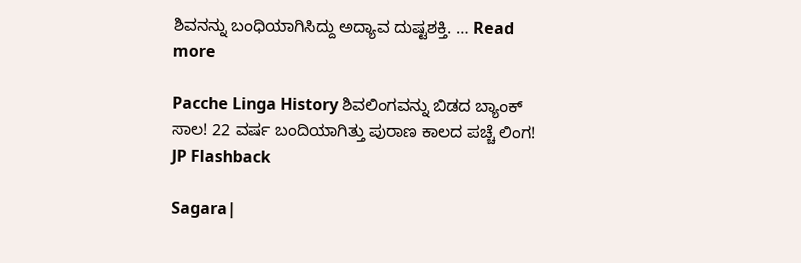ಶಿವನನ್ನು ಬಂಧಿಯಾಗಿಸಿದ್ದು ಅದ್ಯಾವ ದುಷ್ಟಶಕ್ತಿ. … Read more

Pacche Linga History ಶಿವಲಿಂಗವನ್ನು ಬಿಡದ ಬ್ಯಾಂಕ್ ಸಾಲ! 22 ವರ್ಷ ಬಂದಿಯಾಗಿತ್ತು ಪುರಾಣ ಕಾಲದ ಪಚ್ಚೆ ಲಿಂಗ! JP Flashback

Sagara|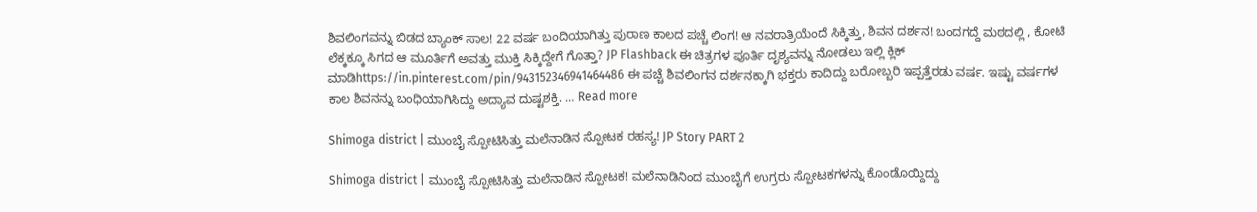ಶಿವಲಿಂಗವನ್ನು ಬಿಡದ ಬ್ಯಾಂಕ್ ಸಾಲ! 22 ವರ್ಷ ಬಂದಿಯಾಗಿತ್ತು ಪುರಾಣ ಕಾಲದ ಪಚ್ಚೆ ಲಿಂಗ! ಆ ನವರಾತ್ರಿಯೆಂದೆ ಸಿಕ್ಕಿತ್ತು, ಶಿವನ ದರ್ಶನ! ಬಂದಗದ್ದೆ ಮಠದಲ್ಲಿ , ಕೋಟಿ ಲೆಕ್ಕಕ್ಕೂ ಸಿಗದ ಆ ಮೂರ್ತಿಗೆ ಅವತ್ತು ಮುಕ್ತಿ ಸಿಕ್ಕಿದ್ದೇಗೆ ಗೊತ್ತಾ? JP Flashback ಈ ಚಿತ್ರಗಳ ಪೂರ್ತಿ ದೃಶ್ಯವನ್ನು ನೋಡಲು ಇಲ್ಲಿ ಕ್ಲಿಕ್ ಮಾಡಿhttps://in.pinterest.com/pin/943152346941464486 ಈ ಪಚ್ಚೆ ಶಿವಲಿಂಗನ ದರ್ಶನಕ್ಕಾಗಿ ಭಕ್ತರು ಕಾದಿದ್ದು ಬರೋಬ್ಬರಿ ಇಪ್ಪತ್ತೆರಡು ವರ್ಷ. ಇಷ್ಟು ವರ್ಷಗಳ ಕಾಲ ಶಿವನನ್ನು ಬಂಧಿಯಾಗಿಸಿದ್ದು ಅದ್ಯಾವ ದುಷ್ಟಶಕ್ತಿ. … Read more

Shimoga district | ಮುಂಬೈ ಸ್ಪೋಟಿಸಿತ್ತು ಮಲೆನಾಡಿನ ಸ್ಪೋಟಕ ರಹಸ್ಯ! JP Story PART 2

Shimoga district | ಮುಂಬೈ ಸ್ಪೋಟಿಸಿತ್ತು ಮಲೆನಾಡಿನ ಸ್ಪೋಟಕ! ಮಲೆನಾಡಿನಿಂದ ಮುಂಬೈಗೆ ಉಗ್ರರು ಸ್ಪೋಟಕಗಳನ್ನು ಕೊಂಡೊಯ್ದಿದ್ದು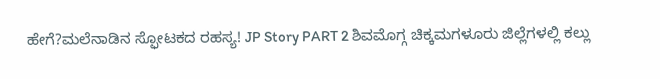ಹೇಗೆ?ಮಲೆನಾಡಿನ ಸ್ಫೋಟಕದ ರಹಸ್ಯ! JP Story PART 2 ಶಿವಮೊಗ್ಗ ಚಿಕ್ಕಮಗಳೂರು ಜಿಲ್ಲೆಗಳಲ್ಲಿ ಕಲ್ಲು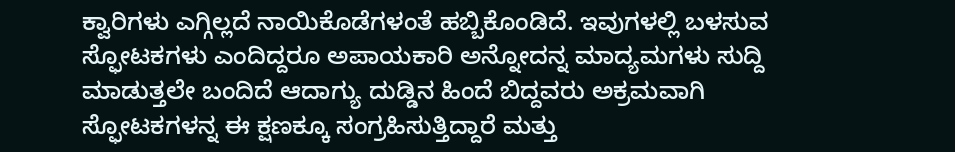ಕ್ವಾರಿಗಳು ಎಗ್ಗಿಲ್ಲದೆ ನಾಯಿಕೊಡೆಗಳಂತೆ ಹಬ್ಬಿಕೊಂಡಿದೆ. ಇವುಗಳಲ್ಲಿ ಬಳಸುವ ಸ್ಫೋಟಕಗಳು ಎಂದಿದ್ದರೂ ಅಪಾಯಕಾರಿ ಅನ್ನೋದನ್ನ ಮಾದ್ಯಮಗಳು ಸುದ್ದಿ ಮಾಡುತ್ತಲೇ ಬಂದಿದೆ ಆದಾಗ್ಯು ದುಡ್ಡಿನ ಹಿಂದೆ ಬಿದ್ದವರು ಅಕ್ರಮವಾಗಿ ಸ್ಫೋಟಕಗಳನ್ನ ಈ ಕ್ಷಣಕ್ಕೂ ಸಂಗ್ರಹಿಸುತ್ತಿದ್ದಾರೆ ಮತ್ತು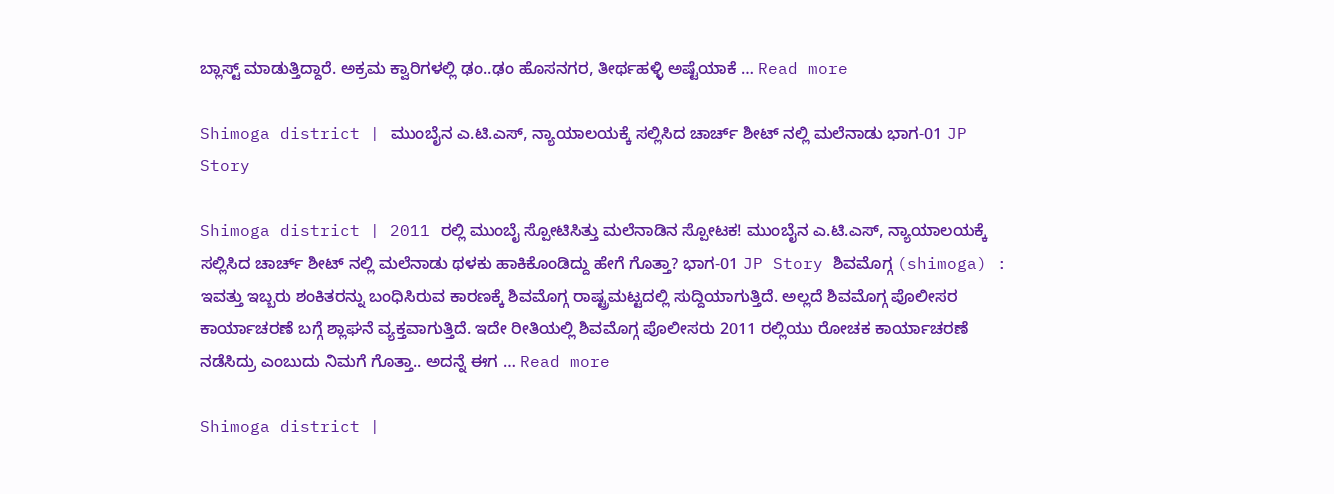ಬ್ಲಾಸ್ಟ್ ಮಾಡುತ್ತಿದ್ದಾರೆ. ಅಕ್ರಮ ಕ್ವಾರಿಗಳಲ್ಲಿ ಢಂ..ಢಂ ಹೊಸನಗರ, ತೀರ್ಥಹಳ್ಳಿ ಅಷ್ಟೆಯಾಕೆ … Read more

Shimoga district | ಮುಂಬೈನ ಎ.ಟಿ.ಎಸ್, ನ್ಯಾಯಾಲಯಕ್ಕೆ ಸಲ್ಲಿಸಿದ ಚಾರ್ಚ್ ಶೀಟ್ ನಲ್ಲಿ ಮಲೆನಾಡು ಭಾಗ-01 JP Story

Shimoga district | 2011 ರಲ್ಲಿ ಮುಂಬೈ ಸ್ಪೋಟಿಸಿತ್ತು ಮಲೆನಾಡಿನ ಸ್ಪೋಟಕ! ಮುಂಬೈನ ಎ.ಟಿ.ಎಸ್, ನ್ಯಾಯಾಲಯಕ್ಕೆ ಸಲ್ಲಿಸಿದ ಚಾರ್ಚ್ ಶೀಟ್ ನಲ್ಲಿ ಮಲೆನಾಡು ಥಳಕು ಹಾಕಿಕೊಂಡಿದ್ದು ಹೇಗೆ ಗೊತ್ತಾ? ಭಾಗ-01 JP Story ಶಿವಮೊಗ್ಗ (shimoga) : ಇವತ್ತು ಇಬ್ಬರು ಶಂಕಿತರನ್ನು ಬಂಧಿಸಿರುವ ಕಾರಣಕ್ಕೆ ಶಿವಮೊಗ್ಗ ರಾಷ್ಟ್ರಮಟ್ಟದಲ್ಲಿ ಸುದ್ದಿಯಾಗುತ್ತಿದೆ. ಅಲ್ಲದೆ ಶಿವಮೊಗ್ಗ ಪೊಲೀಸರ ಕಾರ್ಯಾಚರಣೆ ಬಗ್ಗೆ ಶ್ಲಾಘನೆ ವ್ಯಕ್ತವಾಗುತ್ತಿದೆ. ಇದೇ ರೀತಿಯಲ್ಲಿ ಶಿವಮೊಗ್ಗ ಪೊಲೀಸರು 2011 ರಲ್ಲಿಯು ರೋಚಕ ಕಾರ್ಯಾಚರಣೆ ನಡೆಸಿದ್ರು ಎಂಬುದು ನಿಮಗೆ ಗೊತ್ತಾ.. ಅದನ್ನೆ ಈಗ … Read more

Shimoga district |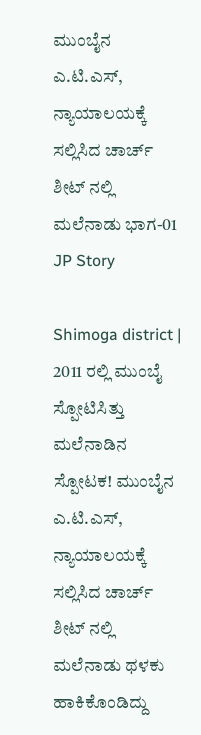ಮುಂಬೈನ ಎ.ಟಿ.ಎಸ್, ನ್ಯಾಯಾಲಯಕ್ಕೆ ಸಲ್ಲಿಸಿದ ಚಾರ್ಚ್ ಶೀಟ್ ನಲ್ಲಿ ಮಲೆನಾಡು ಭಾಗ-01 JP Story

Shimoga district | 2011 ರಲ್ಲಿ ಮುಂಬೈ ಸ್ಪೋಟಿಸಿತ್ತು ಮಲೆನಾಡಿನ ಸ್ಪೋಟಕ! ಮುಂಬೈನ ಎ.ಟಿ.ಎಸ್, ನ್ಯಾಯಾಲಯಕ್ಕೆ ಸಲ್ಲಿಸಿದ ಚಾರ್ಚ್ ಶೀಟ್ ನಲ್ಲಿ ಮಲೆನಾಡು ಥಳಕು ಹಾಕಿಕೊಂಡಿದ್ದು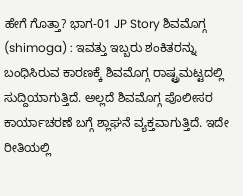ಹೇಗೆ ಗೊತ್ತಾ? ಭಾಗ-01 JP Story ಶಿವಮೊಗ್ಗ (shimoga) : ಇವತ್ತು ಇಬ್ಬರು ಶಂಕಿತರನ್ನು ಬಂಧಿಸಿರುವ ಕಾರಣಕ್ಕೆ ಶಿವಮೊಗ್ಗ ರಾಷ್ಟ್ರಮಟ್ಟದಲ್ಲಿ ಸುದ್ದಿಯಾಗುತ್ತಿದೆ. ಅಲ್ಲದೆ ಶಿವಮೊಗ್ಗ ಪೊಲೀಸರ ಕಾರ್ಯಾಚರಣೆ ಬಗ್ಗೆ ಶ್ಲಾಘನೆ ವ್ಯಕ್ತವಾಗುತ್ತಿದೆ. ಇದೇ ರೀತಿಯಲ್ಲಿ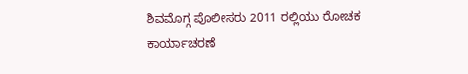ಶಿವಮೊಗ್ಗ ಪೊಲೀಸರು 2011 ರಲ್ಲಿಯು ರೋಚಕ ಕಾರ್ಯಾಚರಣೆ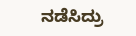ನಡೆಸಿದ್ರು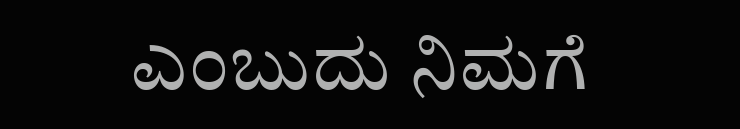ಎಂಬುದು ನಿಮಗೆ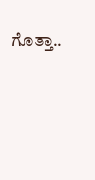ಗೊತ್ತಾ..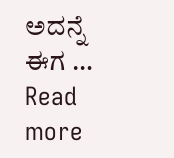ಅದನ್ನೆ ಈಗ … Read more